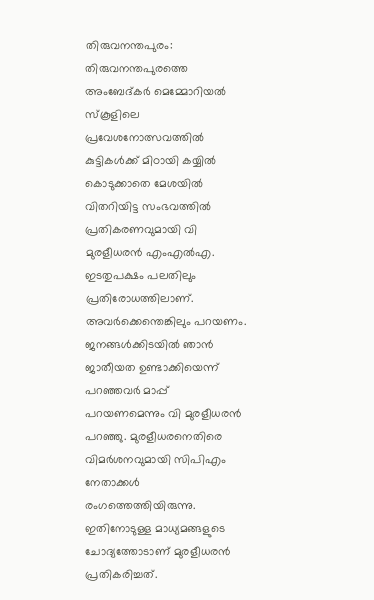തിരുവനന്തപുരം: തിരുവനന്തപുരത്തെ അംബേദ്കർ മെമ്മോറിയൽ സ്കൂളിലെ പ്രവേശനോത്സവത്തിൽ കുട്ടികൾക്ക് മിഠായി കയ്യിൽ കൊടുക്കാതെ മേശയിൽ വിതറിയിട്ട സംഭവത്തിൽ പ്രതികരണവുമായി വി മുരളീധരൻ എംഎൽഎ. ഇടതുപക്ഷം പലതിലും പ്രതിരോധത്തിലാണ്. അവർക്കെന്തെങ്കിലും പറയണം. ജനങ്ങൾക്കിടയിൽ ഞാൻ ജാതീയത ഉണ്ടാക്കിയെന്ന് പറഞ്ഞവർ മാപ്പ് പറയണമെന്നും വി മുരളീധരൻ പറഞ്ഞു. മുരളീധരനെതിരെ വിമർശനവുമായി സിപിഎം നേതാക്കൾ രംഗത്തെത്തിയിരുന്നു. ഇതിനോടുള്ള മാധ്യമങ്ങളുടെ ചോദ്യത്തോടാണ് മുരളീധരൻ പ്രതികരിച്ചത്.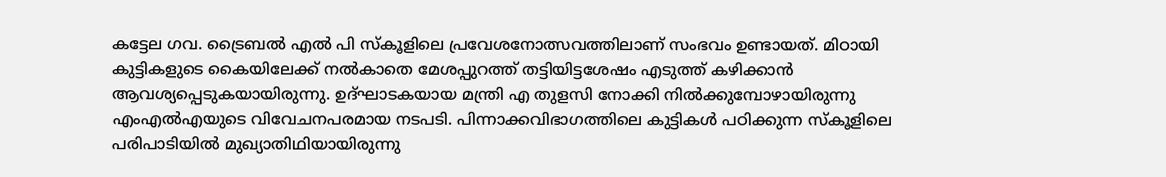കട്ടേല ഗവ. ട്രൈബൽ എൽ പി സ്കൂളിലെ പ്രവേശനോത്സവത്തിലാണ് സംഭവം ഉണ്ടായത്. മിഠായി കുട്ടികളുടെ കൈയിലേക്ക് നൽകാതെ മേശപ്പുറത്ത് തട്ടിയിട്ടശേഷം എടുത്ത് കഴിക്കാൻ ആവശ്യപ്പെടുകയായിരുന്നു. ഉദ്ഘാടകയായ മന്ത്രി എ തുളസി നോക്കി നിൽക്കുമ്പോഴായിരുന്നു എംഎൽഎയുടെ വിവേചനപരമായ നടപടി. പിന്നാക്കവിഭാഗത്തിലെ കുട്ടികൾ പഠിക്കുന്ന സ്കൂളിലെ പരിപാടിയിൽ മുഖ്യാതിഥിയായിരുന്നു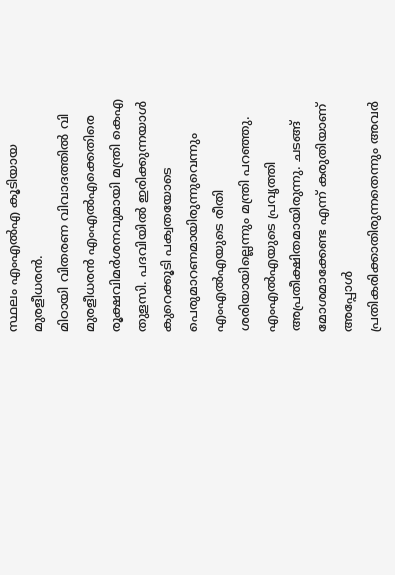സ്ഥലം എംഎൽഎ കൂടിയായ മുരളീധരൻ.
മിഠായി വിതരണ വിവാദത്തിൽ വി മുരളീധരൻ എംഎൽഎക്കെതിരെ രൂക്ഷവിമർശനവുമായി മന്ത്രി കെഎ തുളസി. പദവിയിൽ ഇരിക്കുന്നയാൾ കുറെക്കൂടി പക്വതയോടെ പെരുമാറണമായിരുന്നുവെന്നും എംഎൽഎയുടെ രീതി ശരിയായില്ലെന്നും മന്ത്രി പറഞ്ഞു. എംഎൽഎയുടെ പ്രവൃത്തി അപ്രതീക്ഷിതമായിരുന്നു. ചടങ്ങ് മോശമാക്കേണ്ട എന്ന് കരുതിയാണ് അപ്പോൾ പ്രതികരിക്കാതിരുന്നതെന്നും അവർ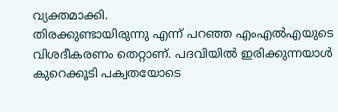വ്യക്തമാക്കി.
തിരക്കുണ്ടായിരുന്നു എന്ന് പറഞ്ഞ എംഎൽഎയുടെ വിശദീകരണം തെറ്റാണ്. പദവിയിൽ ഇരിക്കുന്നയാൾ കുറെക്കൂടി പക്വതയോടെ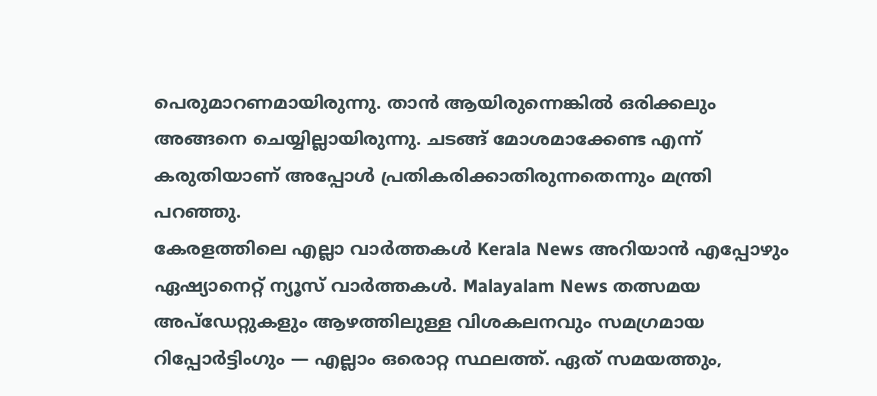പെരുമാറണമായിരുന്നു. താൻ ആയിരുന്നെങ്കിൽ ഒരിക്കലും അങ്ങനെ ചെയ്യില്ലായിരുന്നു. ചടങ്ങ് മോശമാക്കേണ്ട എന്ന് കരുതിയാണ് അപ്പോൾ പ്രതികരിക്കാതിരുന്നതെന്നും മന്ത്രി പറഞ്ഞു.
കേരളത്തിലെ എല്ലാ വാർത്തകൾ Kerala News അറിയാൻ എപ്പോഴും ഏഷ്യാനെറ്റ് ന്യൂസ് വാർത്തകൾ. Malayalam News തത്സമയ അപ്ഡേറ്റുകളും ആഴത്തിലുള്ള വിശകലനവും സമഗ്രമായ റിപ്പോർട്ടിംഗും — എല്ലാം ഒരൊറ്റ സ്ഥലത്ത്. ഏത് സമയത്തും,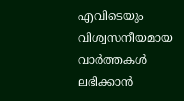എവിടെയും വിശ്വസനീയമായ വാർത്തകൾ ലഭിക്കാൻ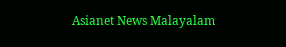Asianet News Malayalam